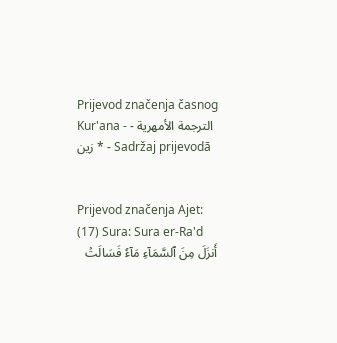Prijevod značenja časnog Kur'ana - الترجمة الأمهرية - زين * - Sadržaj prijevodā


Prijevod značenja Ajet: (17) Sura: Sura er-Ra'd
أَنزَلَ مِنَ ٱلسَّمَآءِ مَآءٗ فَسَالَتۡ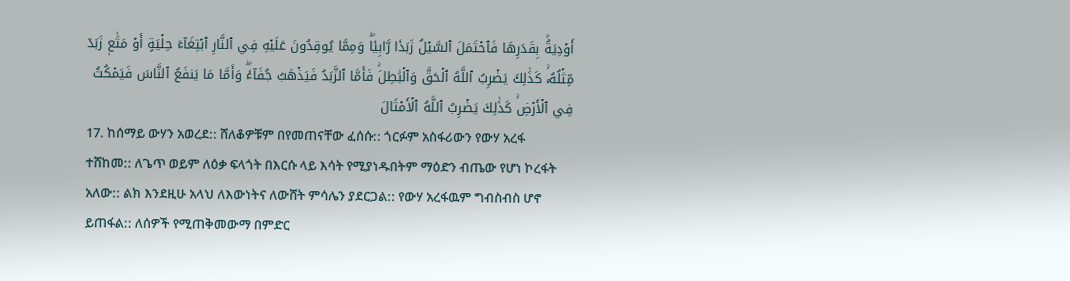أَوۡدِيَةُۢ بِقَدَرِهَا فَٱحۡتَمَلَ ٱلسَّيۡلُ زَبَدٗا رَّابِيٗاۖ وَمِمَّا يُوقِدُونَ عَلَيۡهِ فِي ٱلنَّارِ ٱبۡتِغَآءَ حِلۡيَةٍ أَوۡ مَتَٰعٖ زَبَدٞ مِّثۡلُهُۥۚ كَذَٰلِكَ يَضۡرِبُ ٱللَّهُ ٱلۡحَقَّ وَٱلۡبَٰطِلَۚ فَأَمَّا ٱلزَّبَدُ فَيَذۡهَبُ جُفَآءٗۖ وَأَمَّا مَا يَنفَعُ ٱلنَّاسَ فَيَمۡكُثُ فِي ٱلۡأَرۡضِۚ كَذَٰلِكَ يَضۡرِبُ ٱللَّهُ ٱلۡأَمۡثَالَ
17. ከሰማይ ውሃን አወረደ:: ሸለቆዎቹም በየመጠናቸው ፈሰሱ:: ጎርፉም አስፋሪውን የውሃ አረፋ ተሸከመ:: ለጌጥ ወይም ለዕቃ ፍላጎት በእርሱ ላይ እሳት የሚያነዱበትም ማዕድን ብጤው የሆነ ኮረፋት አለው:: ልክ እንደዚሁ አላህ ለእውነትና ለውሸት ምሳሌን ያደርጋል:: የውሃ አረፋዉም ግብስብስ ሆኖ ይጠፋል:: ለሰዎች የሚጠቅመውማ በምድር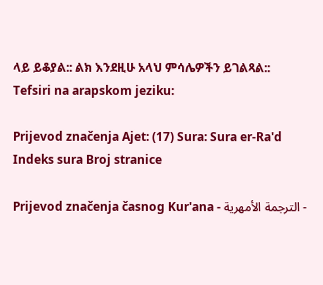ላይ ይቆያል:: ልክ እንደዚሁ አላህ ምሳሌዎችን ይገልጻል::
Tefsiri na arapskom jeziku:

Prijevod značenja Ajet: (17) Sura: Sura er-Ra'd
Indeks sura Broj stranice

Prijevod značenja časnog Kur'ana - الترجمة الأمهرية -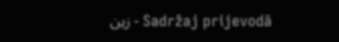زين - Sadržaj prijevodā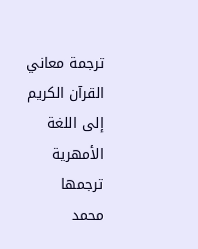ترجمة معاني القرآن الكريم إلى اللغة الأمهرية ترجمها محمد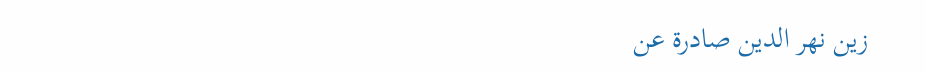زين نهر الدين صادرة عن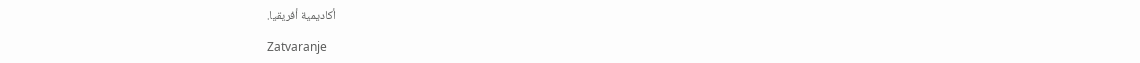أكاديمية أفريقيا.

Zatvaranje